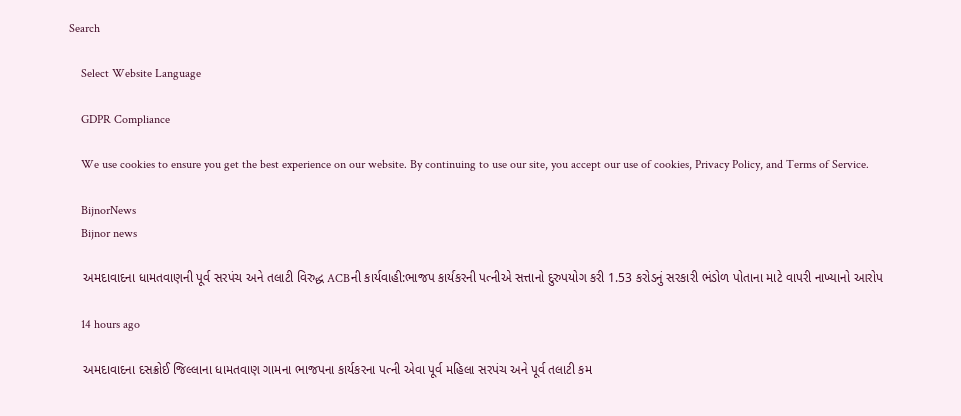Search

    Select Website Language

    GDPR Compliance

    We use cookies to ensure you get the best experience on our website. By continuing to use our site, you accept our use of cookies, Privacy Policy, and Terms of Service.

    BijnorNews
    Bijnor news

    અમદાવાદના ધામતવાણની પૂર્વ સરપંચ અને તલાટી વિરુદ્ધ ACBની કાર્યવાહી:ભાજપ કાર્યકરની પત્નીએ સત્તાનો દુરુપયોગ કરી 1.53 કરોડનું સરકારી ભંડોળ પોતાના માટે વાપરી નાખ્યાનો આરોપ

    14 hours ago

    અમદાવાદના દસક્રોઈ જિલ્લાના ધામતવાણ ગામના ભાજપના કાર્યકરના પત્ની એવા પૂર્વ મહિલા સરપંચ અને પૂર્વ તલાટી કમ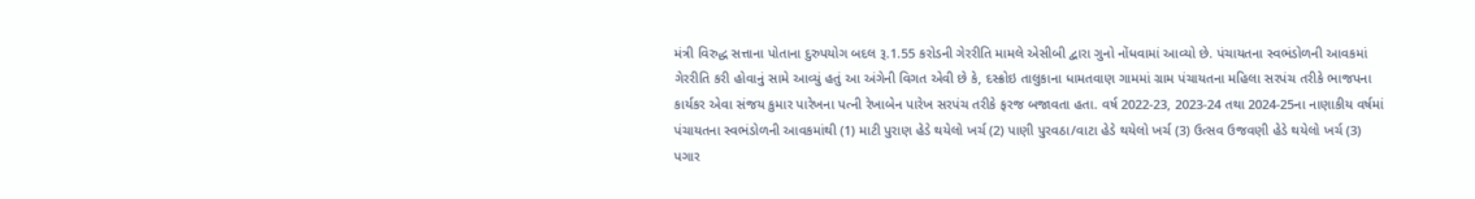મંત્રી વિરુદ્ધ સત્તાના પોતાના દુરુપયોગ બદલ રૂ.1.55 કરોડની ગેરરીતિ મામલે એસીબી દ્વારા ગુનો નોંધવામાં આવ્યો છે. પંચાયતના સ્વભંડોળની આવકમાં ગેરરીતિ કરી હોવાનું સામે આવ્યું હતું આ અંગેની વિગત એવી છે કે, દસ્ક્રોઇ તાલુકાના ધામતવાણ ગામમાં ગ્રામ પંચાયતના મહિલા સરપંચ તરીકે ભાજપના કાર્યકર એવા સંજય કુમાર પારેખના પત્ની રેખાબેન પારેખ સરપંચ તરીકે ફરજ બજાવતા હતા. વર્ષ 2022-23, 2023-24 તથા 2024-25ના નાણાકીય વર્ષમાં પંચાયતના સ્વભંડોળની આવકમાંથી (1) માટી પુરાણ હેડે થયેલો ખર્ચ (2) પાણી પુરવઠા/વાટા હેડે થયેલો ખર્ચ (3) ઉત્સવ ઉજવણી હેડે થયેલો ખર્ચ (3) પગાર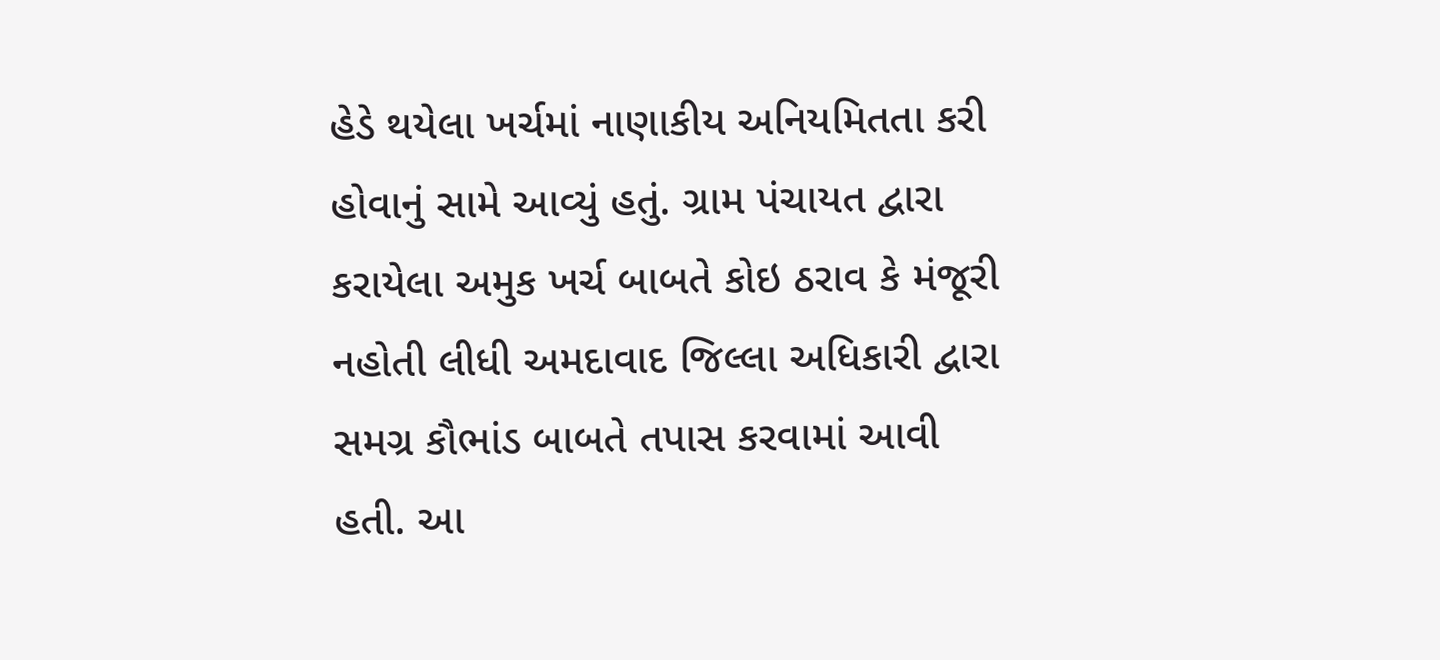હેડે થયેલા ખર્ચમાં નાણાકીય અનિયમિતતા કરી હોવાનું સામે આવ્યું હતું. ગ્રામ પંચાયત દ્વારા કરાયેલા અમુક ખર્ચ બાબતે કોઇ ઠરાવ કે મંજૂરી નહોતી લીધી અમદાવાદ જિલ્લા અધિકારી દ્વારા સમગ્ર કૌભાંડ બાબતે તપાસ કરવામાં આવી હતી. આ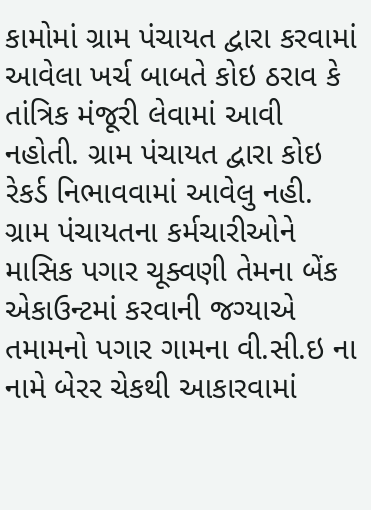કામોમાં ગ્રામ પંચાયત દ્વારા કરવામાં આવેલા ખર્ચ બાબતે કોઇ ઠરાવ કે તાંત્રિક મંજૂરી લેવામાં આવી નહોતી. ગ્રામ પંચાયત દ્વારા કોઇ રેકર્ડ નિભાવવામાં આવેલુ નહી. ગ્રામ પંચાયતના કર્મચારીઓને માસિક પગાર ચૂક્વણી તેમના બેંક એકાઉન્ટમાં કરવાની જગ્યાએ તમામનો પગાર ગામના વી.સી.ઇ ના નામે બેરર ચેકથી આકારવામાં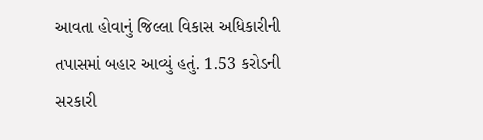આવતા હોવાનું જિલ્લા વિકાસ અધિકારીની તપાસમાં બહાર આવ્યું હતું. 1.53 કરોડની સરકારી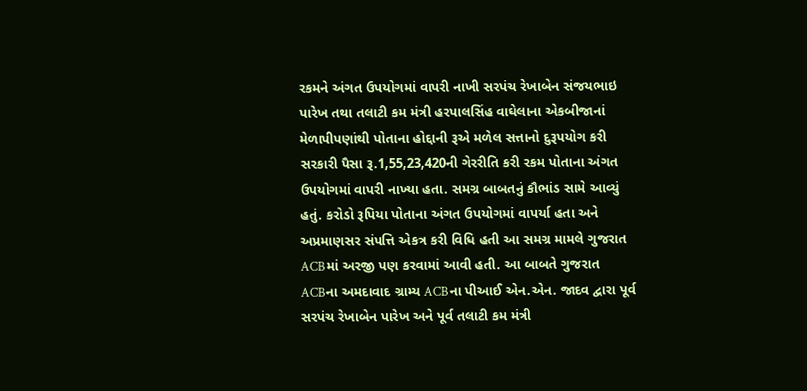રકમને અંગત ઉપયોગમાં વાપરી નાખી સરપંચ રેખાબેન સંજયભાઇ પારેખ તથા તલાટી કમ મંત્રી હરપાલસિંહ વાઘેલાના એકબીજાનાં મેળાપીપણાંથી પોતાના હોદ્દાની રૂએ મળેલ સત્તાનો દુરૂપયોગ કરી સરકારી પૈસા રૂ.1,55,23,420ની ગેરરીતિ કરી રકમ પોતાના અંગત ઉપયોગમાં વાપરી નાખ્યા હતા. સમગ્ર બાબતનું કૌભાંડ સામે આવ્યું હતું. કરોડો રૂપિયા પોતાના અંગત ઉપયોગમાં વાપર્યા હતા અને અપ્રમાણસર સંપત્તિ એકત્ર કરી વિધિ હતી આ સમગ્ર મામલે ગુજરાત ACBમાં અરજી પણ કરવામાં આવી હતી. આ બાબતે ગુજરાત ACBના અમદાવાદ ગ્રામ્ય ACBના પીઆઈ એન.એન. જાદવ દ્વારા પૂર્વ સરપંચ રેખાબેન પારેખ અને પૂર્વ તલાટી કમ મંત્રી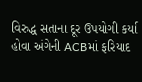વિરુદ્ધ સતાના દૂર ઉપયોગી કર્યા હોવા અંગેની ACBમાં ફરિયાદ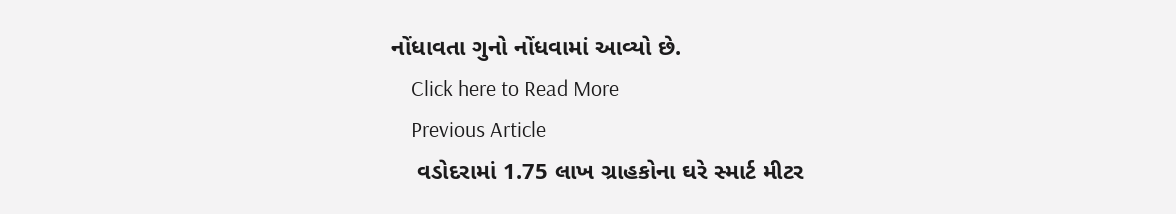નોંધાવતા ગુનો નોંધવામાં આવ્યો છે.
    Click here to Read More
    Previous Article
    વડોદરામાં 1.75 લાખ ગ્રાહકોના ઘરે સ્માર્ટ મીટર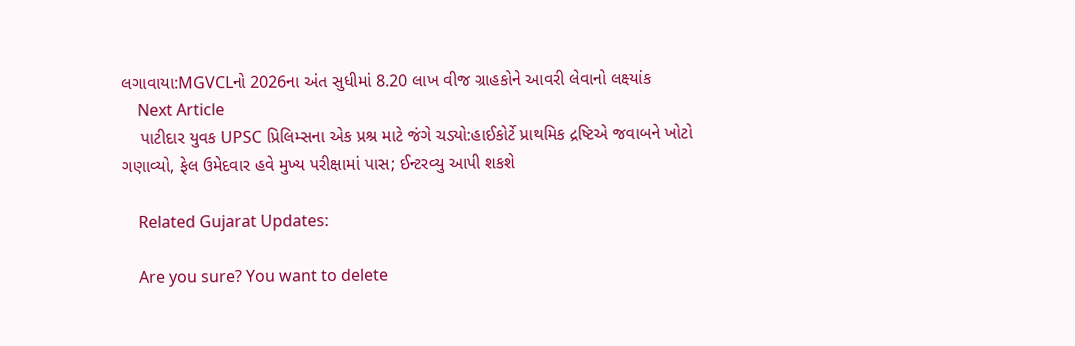લગાવાયા:MGVCLનો 2026ના અંત સુધીમાં 8.20 લાખ વીજ ગ્રાહકોને આવરી લેવાનો લક્ષ્યાંક
    Next Article
    પાટીદાર યુવક UPSC પ્રિલિમ્સના એક પ્રશ્ર માટે જંગે ચડ્યો:હાઈકોર્ટે પ્રાથમિક દ્રષ્ટિએ જવાબને ખોટો ગણાવ્યો, ફેલ ઉમેદવાર હવે મુખ્ય પરીક્ષામાં પાસ; ઈન્ટરવ્યુ આપી શકશે

    Related Gujarat Updates:

    Are you sure? You want to delete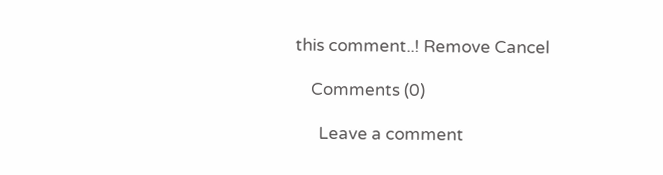this comment..! Remove Cancel

    Comments (0)

      Leave a comment